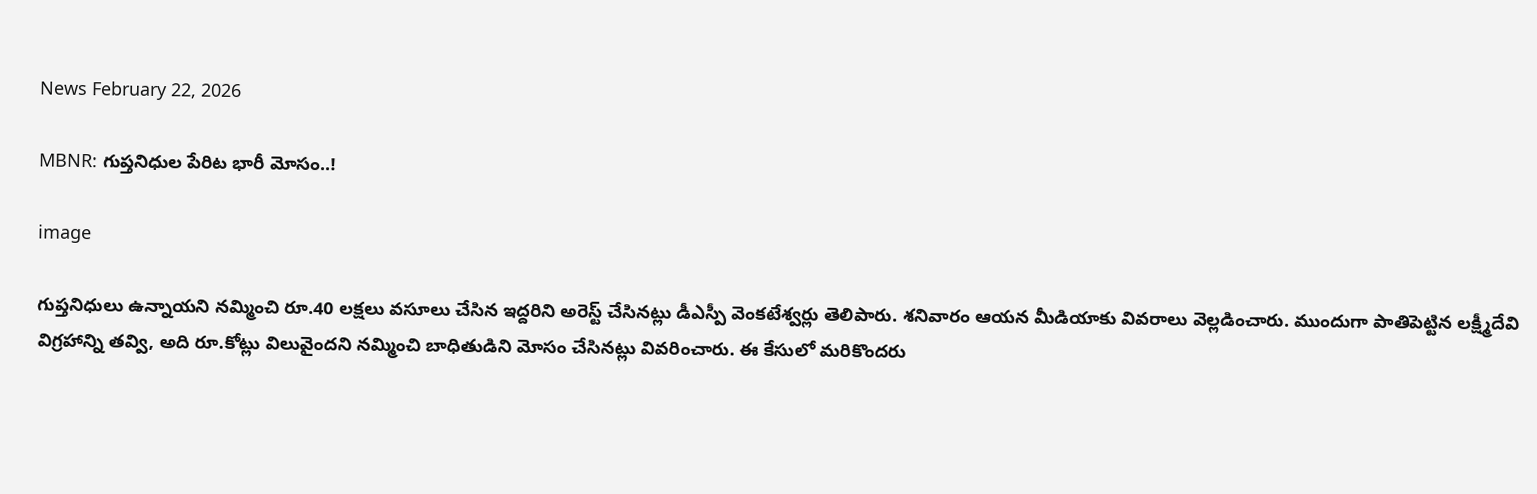News February 22, 2026

MBNR: గుప్తనిధుల పేరిట భారీ మోసం..!

image

గుప్తనిధులు ఉన్నాయని నమ్మించి రూ.40 లక్షలు వసూలు చేసిన ఇద్దరిని అరెస్ట్ చేసినట్లు డీఎస్పీ వెంకటేశ్వర్లు తెలిపారు. శనివారం ఆయన మీడియాకు వివరాలు వెల్లడించారు. ముందుగా పాతిపెట్టిన లక్ష్మీదేవి విగ్రహాన్ని తవ్వి, అది రూ.కోట్లు విలువైందని నమ్మించి బాధితుడిని మోసం చేసినట్లు వివరించారు. ఈ కేసులో మరికొందరు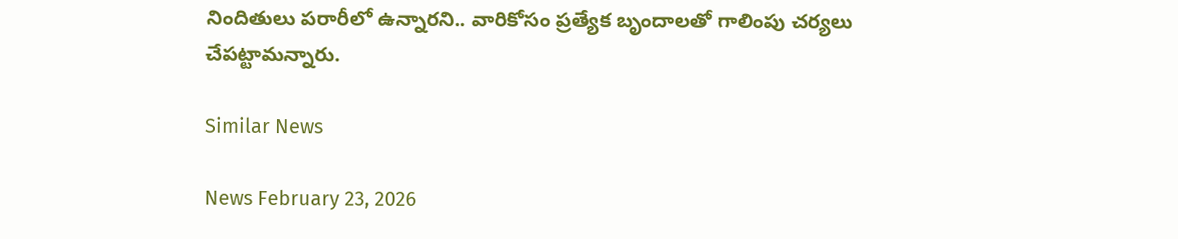నిందితులు పరారీలో ఉన్నారని.. వారికోసం ప్రత్యేక బృందాలతో గాలింపు చర్యలు చేపట్టామన్నారు.

Similar News

News February 23, 2026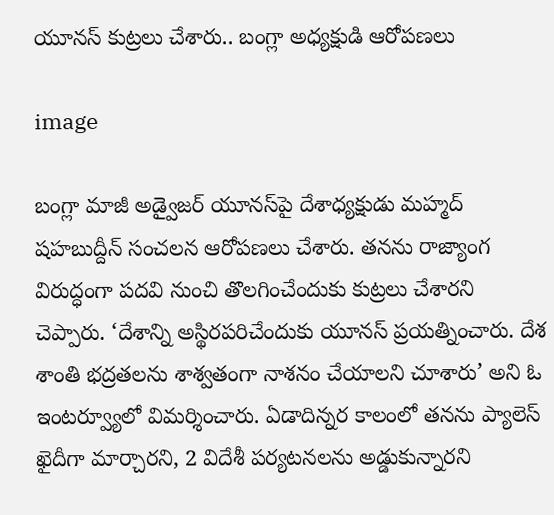యూనస్ కుట్రలు చేశారు.. బంగ్లా అధ్యక్షుడి ఆరోపణలు

image

బంగ్లా మాజీ అడ్వైజర్ యూనస్‌పై దేశాధ్యక్షుడు మహ్మద్ షహబుద్దీన్ సంచలన ఆరోపణలు చేశారు. తనను రాజ్యాంగ విరుద్ధంగా పదవి నుంచి తొలగించేందుకు కుట్రలు చేశారని చెప్పారు. ‘దేశాన్ని అస్థిరపరిచేందుకు యూనస్ ప్రయత్నించారు. దేశ శాంతి భద్రతలను శాశ్వతంగా నాశనం చేయాలని చూశారు’ అని ఓ ఇంటర్వ్యూలో విమర్శించారు. ఏడాదిన్నర కాలంలో తనను ప్యాలెస్ ఖైదీగా మార్చారని, 2 విదేశీ పర్యటనలను అడ్డుకున్నారని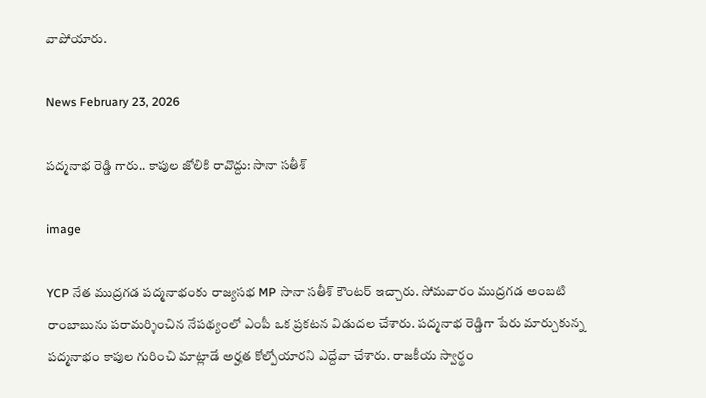వాపోయారు.

News February 23, 2026

పద్మనాభ రెడ్డి గారు.. కాపుల జోలికి రావొద్దు: సానా సతీశ్

image

YCP నేత ముద్రగడ పద్మనాభంకు రాజ్యసభ MP సానా సతీశ్ కౌంటర్ ఇచ్చారు. సోమవారం ముద్రగడ అంబటి రాంబాబును పరామర్శించిన నేపథ్యంలో ఎంపీ ఒక ప్రకటన విడుదల చేశారు. పద్మనాభ రెడ్డిగా పేరు మార్చుకున్న పద్మనాభం కాపుల గురించి మాట్లాడే అర్హత కోల్పోయారని ఎద్దేవా చేశారు. రాజకీయ స్వార్థం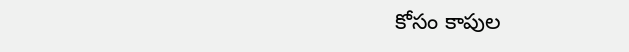కోసం కాపుల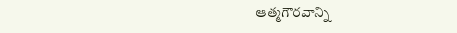ఆత్మగౌరవాన్ని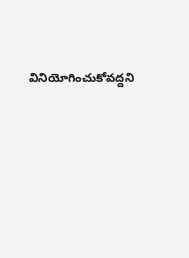వినియోగించుకోవద్దని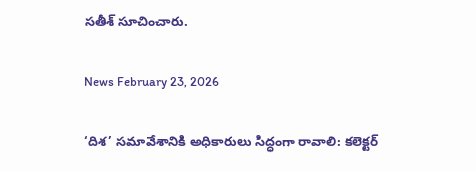సతీశ్ సూచించారు.

News February 23, 2026

‘దిశ’ సమావేశానికి అధికారులు సిద్ధంగా రావాలి: కలెక్టర్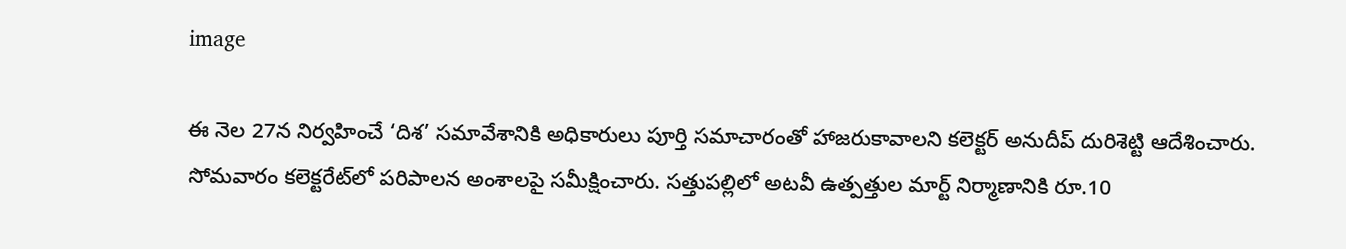image

ఈ నెల 27న నిర్వహించే ‘దిశ’ సమావేశానికి అధికారులు పూర్తి సమాచారంతో హాజరుకావాలని కలెక్టర్ అనుదీప్ దురిశెట్టి ఆదేశించారు. సోమవారం కలెక్టరేట్‌లో పరిపాలన అంశాలపై సమీక్షించారు. సత్తుపల్లిలో అటవీ ఉత్పత్తుల మార్ట్ నిర్మాణానికి రూ.10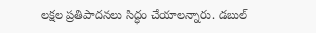లక్షల ప్రతిపాదనలు సిద్ధం చేయాలన్నారు. డబుల్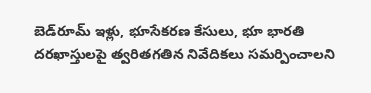బెడ్‌రూమ్ ఇళ్లు, భూసేకరణ కేసులు, భూ భారతి దరఖాస్తులపై త్వరితగతిన నివేదికలు సమర్పించాలని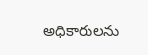అధికారులను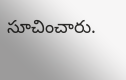సూచించారు.